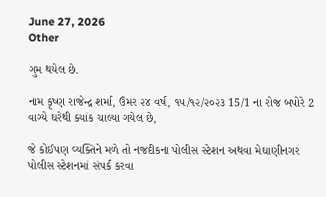June 27, 2026
Other

ગુમ થયેલ છે.

નામ કૃષ્ણ રાજેન્દ્ર શર્મા, ઉંમર ૨૪ વર્ષ, ૧૫/૧૨/૨૦૨૩ 15/1 ના રોજ બપોરે 2 વાગ્યે ઘરેથી ક્યાંક ચાલ્યા ગયેલ છે,

જે કોઈપણ વ્યક્તિને મળે તો નજદીકના પોલીસ સ્ટેશન અથવા મેઘાણીનગર પોલીસ સ્ટેશનમાં સંપર્ક કરવા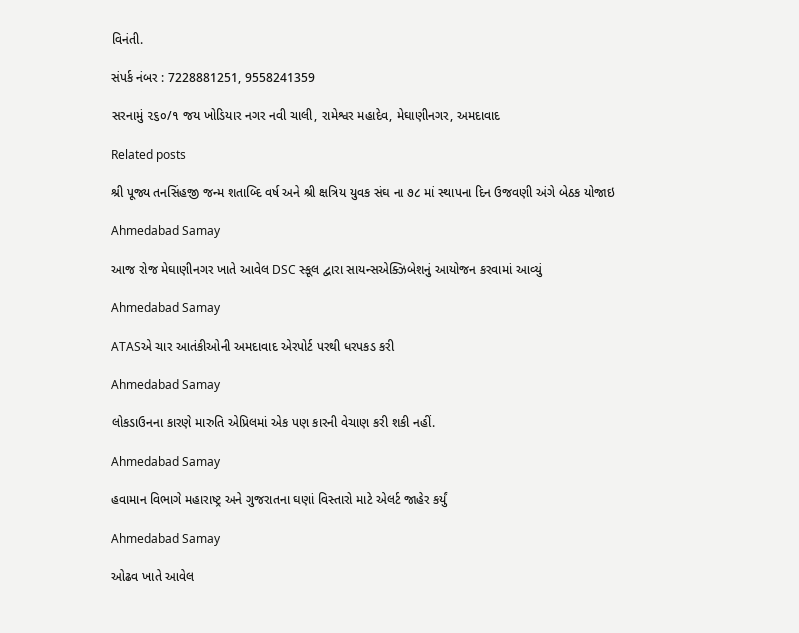વિનંતી.

સંપર્ક નંબર : 7228881251, 9558241359

સરનામું ૨૬૦/૧ જય ખોડિયાર નગર નવી ચાલી, રામેશ્વર મહાદેવ, મેઘાણીનગર, અમદાવાદ

Related posts

શ્રી પૂજ્ય તનસિંહજી જન્મ શતાબ્દિ વર્ષ અને શ્રી ક્ષત્રિય યુવક સંઘ ના ૭૮ માં સ્થાપના દિન ઉજવણી અંગે બેઠક યોજાઇ

Ahmedabad Samay

આજ રોજ મેઘાણીનગર ખાતે આવેલ DSC સ્કૂલ દ્વારા સાયન્સએક્ઝિબેશનું આયોજન કરવામાં આવ્યું

Ahmedabad Samay

ATASએ ચાર આતંકીઓની અમદાવાદ એરપોર્ટ પરથી ધરપકડ કરી

Ahmedabad Samay

લોકડાઉનના કારણે મારુતિ એપ્રિલમાં એક પણ કારની વેચાણ કરી શકી નહીં.

Ahmedabad Samay

હવામાન વિભાગે મહારાષ્ટ્ર અને ગુજરાતના ઘણાં વિસ્તારો માટે એલર્ટ જાહેર કર્યું

Ahmedabad Samay

ઓઢવ ખાતે આવેલ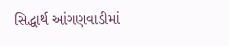સિદ્ધાર્થ આંગણવાડીમાં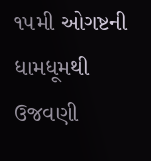૧૫મી ઓગષ્ટની ધામધૂમથી ઉજવણી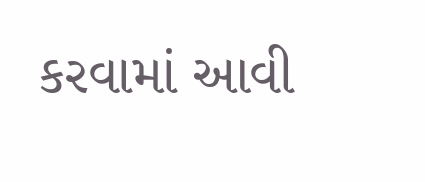કરવામાં આવી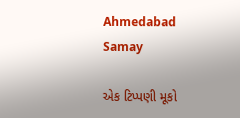Ahmedabad Samay

એક ટિપ્પણી મૂકો